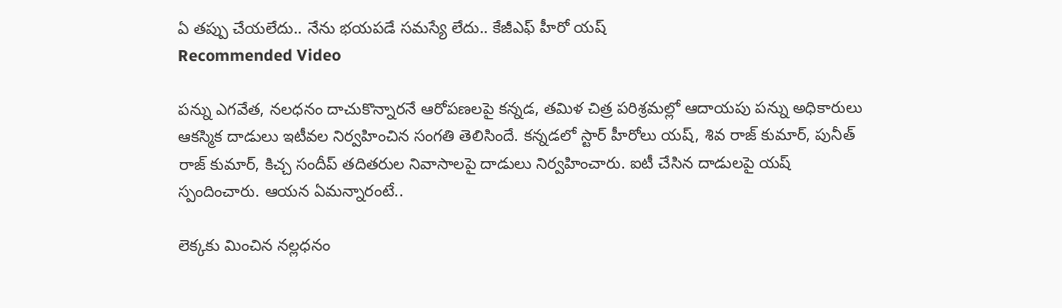ఏ తప్పు చేయలేదు.. నేను భయపడే సమస్యే లేదు.. కేజీఎఫ్ హీరో యష్
Recommended Video

పన్ను ఎగవేత, నలధనం దాచుకొన్నారనే ఆరోపణలపై కన్నడ, తమిళ చిత్ర పరిశ్రమల్లో ఆదాయపు పన్ను అధికారులు ఆకస్మిక దాడులు ఇటీవల నిర్వహించిన సంగతి తెలిసిందే. కన్నడలో స్టార్ హీరోలు యష్, శివ రాజ్ కుమార్, పునీత్ రాజ్ కుమార్, కిచ్చ సందీప్ తదితరుల నివాసాలపై దాడులు నిర్వహించారు. ఐటీ చేసిన దాడులపై యష్ స్పందించారు. ఆయన ఏమన్నారంటే..

లెక్కకు మించిన నల్లధనం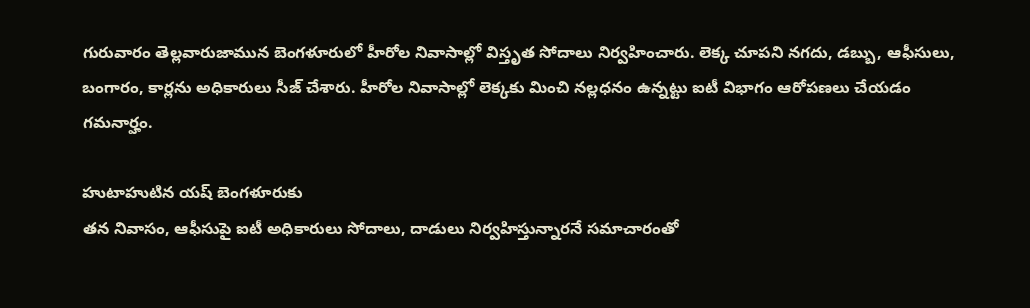గురువారం తెల్లవారుజామున బెంగళూరులో హీరోల నివాసాల్లో విస్తృత సోదాలు నిర్వహించారు. లెక్క చూపని నగదు, డబ్బు, ఆఫీసులు, బంగారం, కార్లను అధికారులు సీజ్ చేశారు. హీరోల నివాసాల్లో లెక్కకు మించి నల్లధనం ఉన్నట్టు ఐటీ విభాగం ఆరోపణలు చేయడం గమనార్హం.

హుటాహుటిన యష్ బెంగళూరుకు
తన నివాసం, ఆఫీసుపై ఐటీ అధికారులు సోదాలు, దాడులు నిర్వహిస్తున్నారనే సమాచారంతో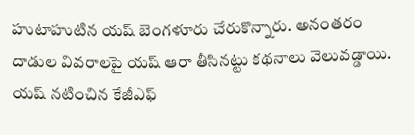హుటాహుటిన యష్ బెంగళూరు చేరుకొన్నారు. అనంతరం దాడుల వివరాలపై యష్ ఆరా తీసినట్టు కథనాలు వెలువడ్డాయి. యష్ నటించిన కేజీఎఫ్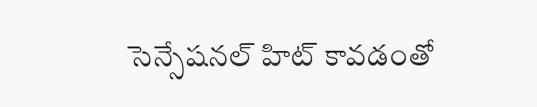సెన్సేషనల్ హిట్ కావడంతో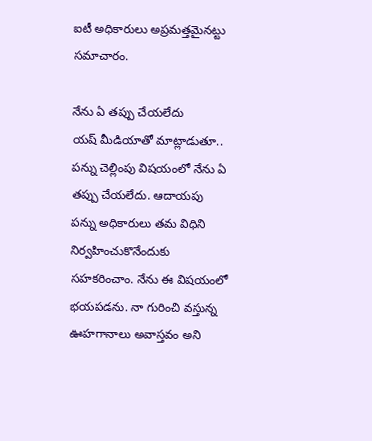ఐటీ అధికారులు అప్రమత్తమైనట్టు సమాచారం.

నేను ఏ తప్పు చేయలేదు
యష్ మీడియాతో మాట్లాడుతూ.. పన్ను చెల్లింపు విషయంలో నేను ఏ తప్పు చేయలేదు. ఆదాయపు పన్ను అధికారులు తమ విధిని నిర్వహించుకొనేందుకు సహకరించాం. నేను ఈ విషయంలో భయపడను. నా గురించి వస్తున్న ఊహగానాలు అవాస్తవం అని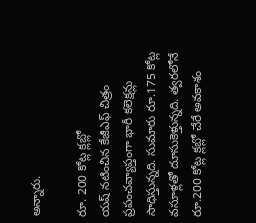అన్నారు.

రూ. 200 కోట్ల క్లబ్లో
యష్ నటించిన కేజీఎఫ్ చిత్రం ప్రపంచవ్యాప్తంగా భారీ కలెక్షన్లు సాధిస్తున్నది. సుమారు రూ.175 కోట్ల వసూళ్లతో దూసుకెళ్తున్నది. త్వరలోనే రూ.200 కోట్ల క్లబ్లో చేరే అవకాశం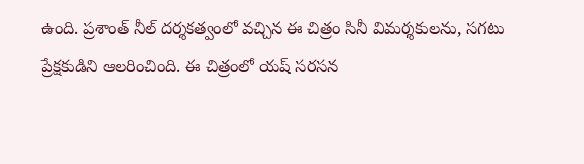ఉంది. ప్రశాంత్ నీల్ దర్శకత్వంలో వచ్చిన ఈ చిత్రం సినీ విమర్శకులను, సగటు ప్రేక్షకుడిని ఆలరించింది. ఈ చిత్రంలో యష్ సరసన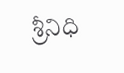శ్రీనిధి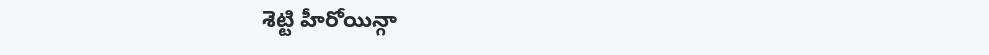శెట్టి హీరోయిన్గా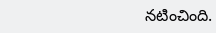నటించింది.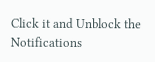Click it and Unblock the Notifications